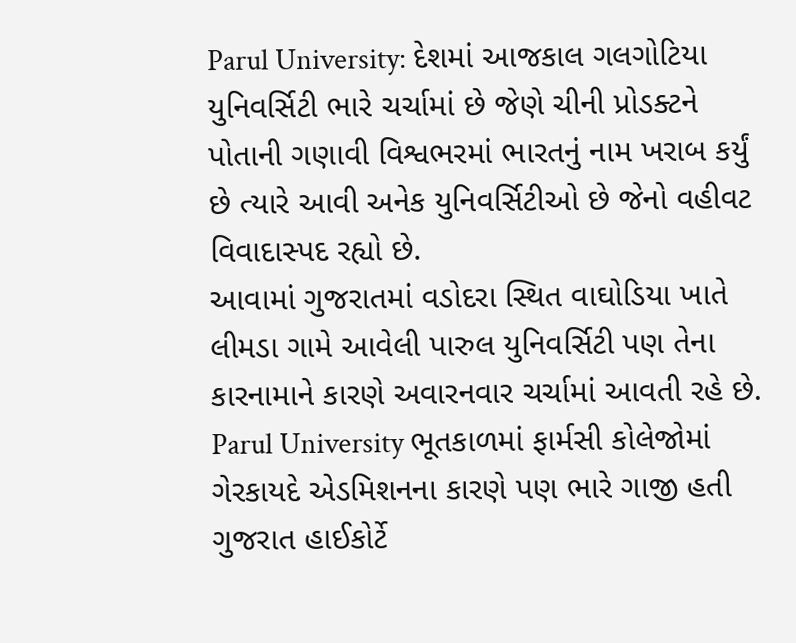Parul University: દેશમાં આજકાલ ગલગોટિયા યુનિવર્સિટી ભારે ચર્ચામાં છે જેણે ચીની પ્રોડક્ટને પોતાની ગણાવી વિશ્વભરમાં ભારતનું નામ ખરાબ કર્યું છે ત્યારે આવી અનેક યુનિવર્સિટીઓ છે જેનો વહીવટ વિવાદાસ્પદ રહ્યો છે.
આવામાં ગુજરાતમાં વડોદરા સ્થિત વાઘોડિયા ખાતે લીમડા ગામે આવેલી પારુલ યુનિવર્સિટી પણ તેના કારનામાને કારણે અવારનવાર ચર્ચામાં આવતી રહે છે.
Parul University ભૂતકાળમાં ફાર્મસી કોલેજોમાં ગેરકાયદે એડમિશનના કારણે પણ ભારે ગાજી હતી ગુજરાત હાઈકોર્ટે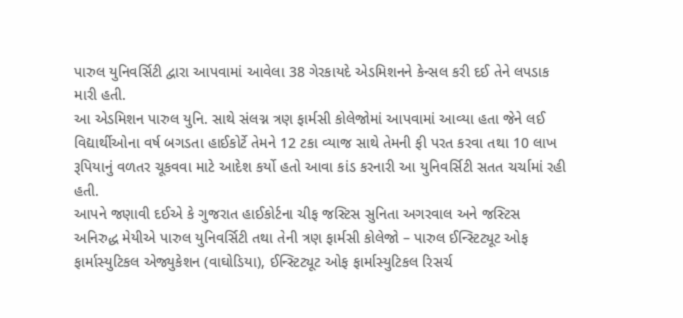પારુલ યુનિવર્સિટી દ્વારા આપવામાં આવેલા 38 ગેરકાયદે એડમિશનને કેન્સલ કરી દઈ તેને લપડાક મારી હતી.
આ એડમિશન પારુલ યુનિ. સાથે સંલગ્ન ત્રણ ફાર્મસી કોલેજોમાં આપવામાં આવ્યા હતા જેને લઈ વિદ્યાર્થીઓના વર્ષ બગડતા હાઈકોર્ટે તેમને 12 ટકા વ્યાજ સાથે તેમની ફી પરત કરવા તથા 10 લાખ રૂપિયાનું વળતર ચૂકવવા માટે આદેશ કર્યો હતો આવા કાંડ કરનારી આ યુનિવર્સિટી સતત ચર્ચામાં રહી હતી.
આપને જણાવી દઈએ કે ગુજરાત હાઈકોર્ટના ચીફ જસ્ટિસ સુનિતા અગરવાલ અને જસ્ટિસ અનિરુદ્ધ મેયીએ પારુલ યુનિવર્સિટી તથા તેની ત્રણ ફાર્મસી કોલેજો – પારુલ ઈન્સ્ટિટ્યૂટ ઓફ ફાર્માસ્યુટિકલ એજ્યુકેશન (વાઘોડિયા), ઈન્સ્ટિટ્યૂટ ઓફ ફાર્માસ્યુટિકલ રિસર્ચ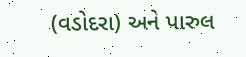(વડોદરા) અને પારુલ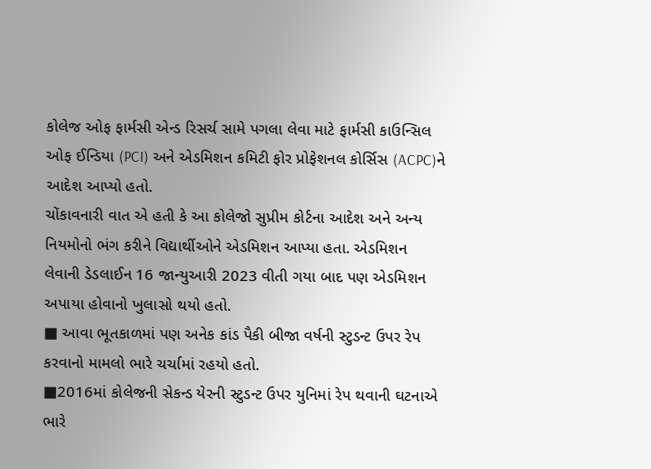કોલેજ ઓફ ફાર્મસી એન્ડ રિસર્ચ સામે પગલા લેવા માટે ફાર્મસી કાઉન્સિલ ઓફ ઈન્ડિયા (PCI) અને એડમિશન કમિટી ફોર પ્રોફેશનલ કોર્સિસ (ACPC)ને આદેશ આપ્યો હતો.
ચોંકાવનારી વાત એ હતી કે આ કોલેજો સુપ્રીમ કોર્ટના આદેશ અને અન્ય નિયમોનો ભંગ કરીને વિદ્યાર્થીઓને એડમિશન આપ્યા હતા. એડમિશન લેવાની ડેડલાઈન 16 જાન્યુઆરી 2023 વીતી ગયા બાદ પણ એડમિશન અપાયા હોવાનો ખુલાસો થયો હતો.
■ આવા ભૂતકાળમાં પણ અનેક કાંડ પૈકી બીજા વર્ષની સ્ટુડન્ટ ઉપર રેપ કરવાનો મામલો ભારે ચર્ચામાં રહયો હતો.
■2016માં કોલેજની સેકન્ડ યેરની સ્ટુડન્ટ ઉપર યુનિમાં રેપ થવાની ઘટનાએ ભારે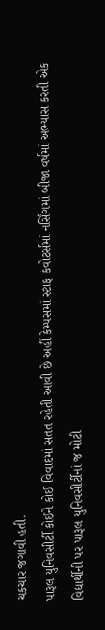ચકચાર જગાવી હતી.
પારૂલ યુનિવસીર્ટી કોઈને કોઈ વિવાદમાં સતત રહેતી આવી છે અહીં કેમ્પસમાં સ્ટાફ કવોટર્સમાં નર્સિંગમાં બીજા વર્ષમાં અભ્યાસ કરતી એક વિદ્યાર્થીની પર પારૂલ યુનિવસીર્ટીનાં જ મોટી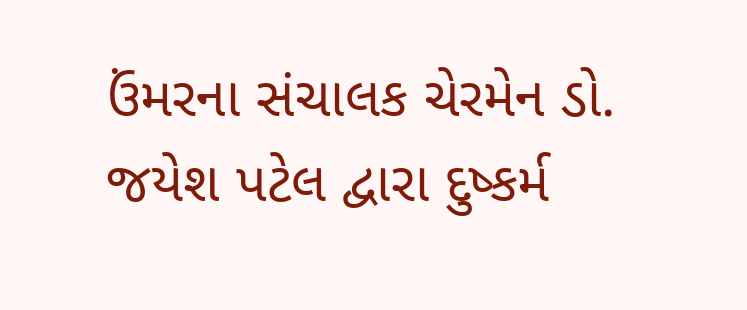ઉંમરના સંચાલક ચેરમેન ડો. જયેશ પટેલ દ્વારા દુષ્કર્મ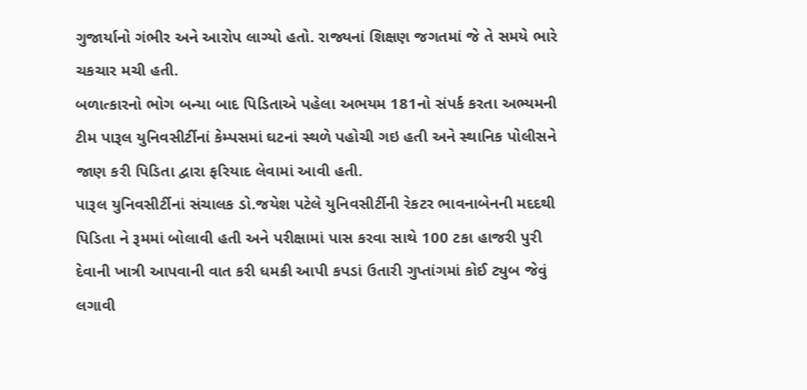ગુજાર્યાનો ગંભીર અને આરોપ લાગ્યો હતો. રાજ્યનાં શિક્ષણ જગતમાં જે તે સમયે ભારે ચકચાર મચી હતી.
બળાત્કારનો ભોગ બન્યા બાદ પિડિતાએ પહેલા અભયમ 181નો સંપર્ક કરતા અભ્યમની ટીમ પારૂલ યુનિવસીર્ટીનાં કેમ્પસમાં ઘટનાં સ્થળે પહોચી ગઇ હતી અને સ્થાનિક પોલીસને જાણ કરી પિડિતા દ્વારા ફરિયાદ લેવામાં આવી હતી.
પારૂલ યુનિવસીર્ટીનાં સંચાલક ડો.જયેશ પટેલે યુનિવસીર્ટીની રેકટર ભાવનાબેનની મદદથી પિડિતા ને રૂમમાં બોલાવી હતી અને પરીક્ષામાં પાસ કરવા સાથે 100 ટકા હાજરી પુરી દેવાની ખાત્રી આપવાની વાત કરી ધમકી આપી કપડાં ઉતારી ગુપ્તાંગમાં કોઈ ટ્યુબ જેવું લગાવી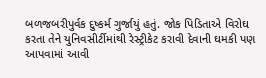બળજબરીપુર્વક દુષ્કર્મ ગુર્જાયું હતું. જોક પિડિતાએ વિરોઘ કરતા તેને યુનિવસીર્ટીમાંથી રેસ્ટ્રીકેટ કરાવી દેવાની ઘમકી પણ આપવામાં આવી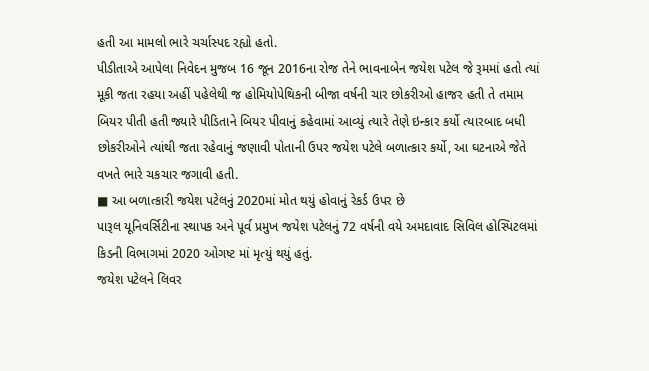હતી આ મામલો ભારે ચર્ચાસ્પદ રહ્યો હતો.
પીડીતાએ આપેલા નિવેદન મુજબ 16 જૂન 2016ના રોજ તેને ભાવનાબેન જયેશ પટેલ જે રૂમમાં હતો ત્યાં મૂકી જતા રહયા અહીં પહેલેથી જ હોમિયોપેથિકની બીજા વર્ષની ચાર છોકરીઓ હાજર હતી તે તમામ બિયર પીતી હતી જ્યારે પીડિતાને બિયર પીવાનું કહેવામાં આવ્યું ત્યારે તેણે ઇન્કાર કર્યો ત્યારબાદ બધી છોકરીઓને ત્યાંથી જતા રહેવાનું જણાવી પોતાની ઉપર જયેશ પટેલે બળાત્કાર કર્યો, આ ઘટનાએ જેતે વખતે ભારે ચકચાર જગાવી હતી.
■ આ બળાત્કારી જયેશ પટેલનું 2020માં મોત થયું હોવાનું રેકર્ડ ઉપર છે
પારૂલ યૂનિવર્સિટીના સ્થાપક અને પૂર્વ પ્રમુખ જયેશ પટેલનું 72 વર્ષની વયે અમદાવાદ સિવિલ હોસ્પિટલમાં કિડની વિભાગમાં 2020 ઓગષ્ટ માં મૃત્યું થયું હતું.
જયેશ પટેલને લિવર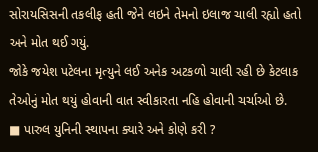સોરાયસિસની તકલીફ હતી જેને લઇને તેમનો ઇલાજ ચાલી રહ્યો હતો અને મોત થઈ ગયું.
જોકે જયેશ પટેલના મૃત્યુને લઈ અનેક અટકળો ચાલી રહી છે કેટલાક તેઓનું મોત થયું હોવાની વાત સ્વીકારતા નહિ હોવાની ચર્ચાઓ છે.
■ પારુલ યુનિની સ્થાપના ક્યારે અને કોણે કરી ?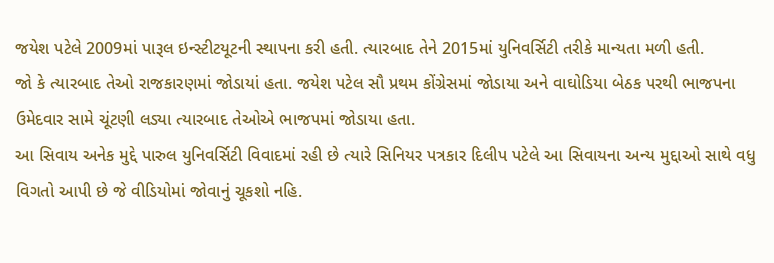જયેશ પટેલે 2009માં પારૂલ ઇન્સ્ટીટયૂટની સ્થાપના કરી હતી. ત્યારબાદ તેને 2015માં યુનિવર્સિટી તરીકે માન્યતા મળી હતી.
જો કે ત્યારબાદ તેઓ રાજકારણમાં જોડાયાં હતા. જયેશ પટેલ સૌ પ્રથમ કોંગ્રેસમાં જોડાયા અને વાઘોડિયા બેઠક પરથી ભાજપના ઉમેદવાર સામે ચૂંટણી લડ્યા ત્યારબાદ તેઓએ ભાજપમાં જોડાયા હતા.
આ સિવાય અનેક મુદ્દે પારુલ યુનિવર્સિટી વિવાદમાં રહી છે ત્યારે સિનિયર પત્રકાર દિલીપ પટેલે આ સિવાયના અન્ય મુદ્દાઓ સાથે વધુ વિગતો આપી છે જે વીડિયોમાં જોવાનું ચૂકશો નહિ.